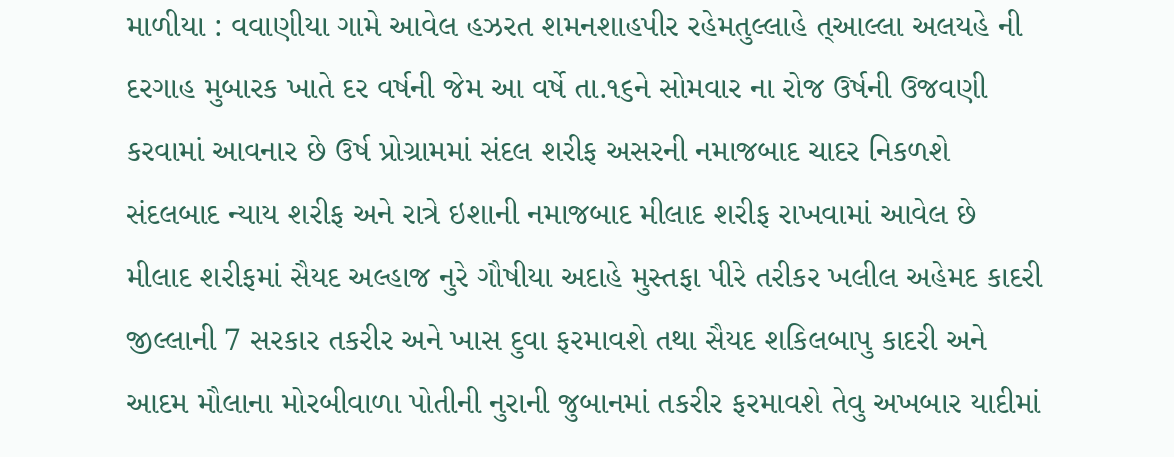માળીયા : વવાણીયા ગામે આવેલ હઝરત શમનશાહપીર રહેમતુલ્લાહે ત્આલ્લા અલયહે ની દરગાહ મુબારક ખાતે દર વર્ષની જેમ આ વર્ષે તા.૧૬ને સોમવાર ના રોજ ઉર્ષની ઉજવણી કરવામાં આવનાર છે ઉર્ષ પ્રોગ્રામમાં સંદલ શરીફ અસરની નમાજબાદ ચાદર નિકળશે સંદલબાદ ન્યાય શરીફ અને રાત્રે ઇશાની નમાજબાદ મીલાદ શરીફ રાખવામાં આવેલ છે મીલાદ શરીફમાં સૈયદ અલ્હાજ નુરે ગૌષીયા અદાહે મુસ્તફા પીરે તરીકર ખલીલ અહેમદ કાદરી જીલ્લાની 7 સરકાર તકરીર અને ખાસ દુવા ફરમાવશે તથા સૈયદ શકિલબાપુ કાદરી અને આદમ મૌલાના મોરબીવાળા પોતીની નુરાની જુબાનમાં તકરીર ફરમાવશે તેવુ અખબાર યાદીમાં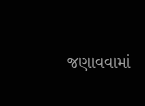જણાવવામાં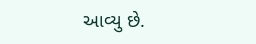આવ્યુ છે.